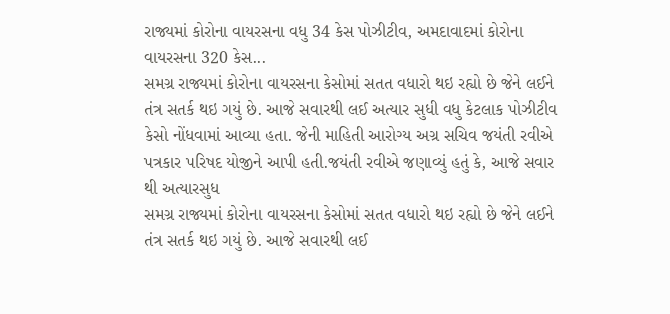રાજ્યમાં કોરોના વાયરસના વધુ 34 કેસ પોઝીટીવ, અમદાવાદમાં કોરોના વાયરસના 320 કેસ...
સમગ્ર રાજ્યમાં કોરોના વાયરસના કેસોમાં સતત વધારો થઇ રહ્યો છે જેને લઈને તંત્ર સતર્ક થઇ ગયું છે. આજે સવારથી લઈ અત્યાર સુધી વધુ કેટલાક પોઝીટીવ કેસો નોંધવામાં આવ્યા હતા. જેની માહિતી આરોગ્ય અગ્ર સચિવ જયંતી રવીએ પત્રકાર પરિષદ યોજીને આપી હતી.જયંતી રવીએ જણાવ્યું હતું કે, આજે સવાર થી અત્યારસુધ
સમગ્ર રાજ્યમાં કોરોના વાયરસના કેસોમાં સતત વધારો થઇ રહ્યો છે જેને લઈને તંત્ર સતર્ક થઇ ગયું છે. આજે સવારથી લઈ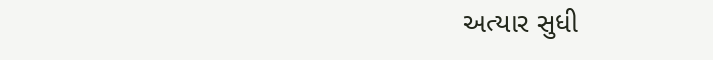અત્યાર સુધી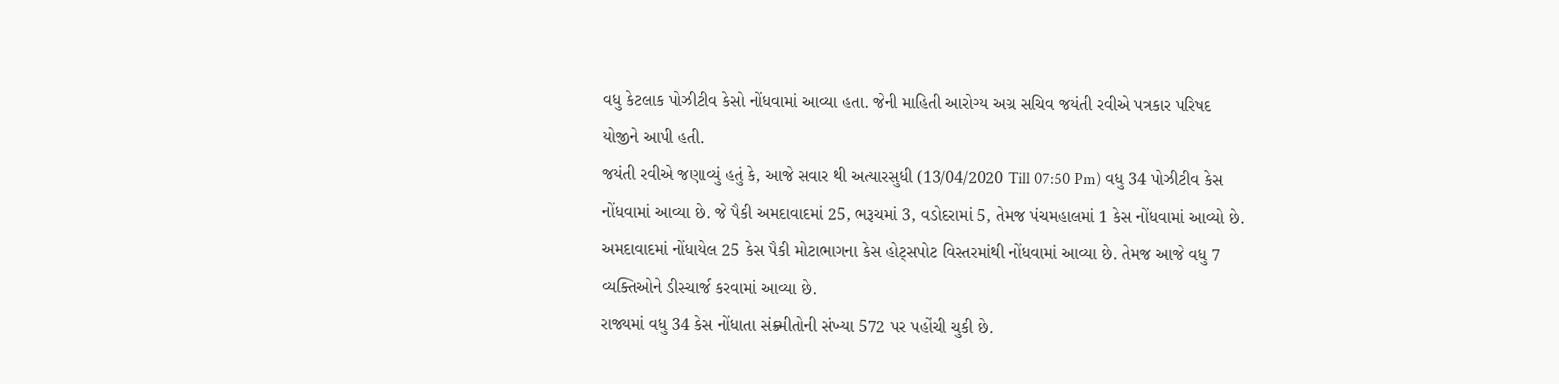વધુ કેટલાક પોઝીટીવ કેસો નોંધવામાં આવ્યા હતા. જેની માહિતી આરોગ્ય અગ્ર સચિવ જયંતી રવીએ પત્રકાર પરિષદ યોજીને આપી હતી.
જયંતી રવીએ જણાવ્યું હતું કે, આજે સવાર થી અત્યારસુધી (13/04/2020 Till 07:50 Pm) વધુ 34 પોઝીટીવ કેસ નોંધવામાં આવ્યા છે. જે પૈકી અમદાવાદમાં 25, ભરૂચમાં 3, વડોદરામાં 5, તેમજ પંચમહાલમાં 1 કેસ નોંધવામાં આવ્યો છે. અમદાવાદમાં નોંધાયેલ 25 કેસ પૈકી મોટાભાગના કેસ હોટ્સપોટ વિસ્તરમાંથી નોંધવામાં આવ્યા છે. તેમજ આજે વધુ 7 વ્યક્તિઓને ડીસ્ચાર્જ કરવામાં આવ્યા છે.
રાજ્યમાં વધુ 34 કેસ નોંધાતા સંક્ર્મીતોની સંખ્યા 572 પર પહોંચી ચુકી છે.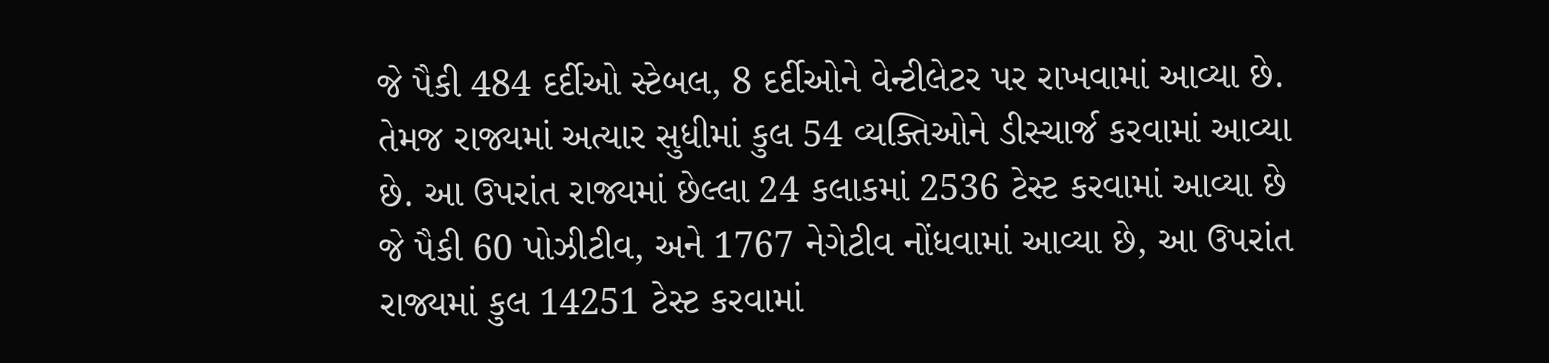જે પૈકી 484 દર્દીઓ સ્ટેબલ, 8 દર્દીઓને વેન્ટીલેટર પર રાખવામાં આવ્યા છે. તેમજ રાજ્યમાં અત્યાર સુધીમાં કુલ 54 વ્યક્તિઓને ડીસ્ચાર્જ કરવામાં આવ્યા છે. આ ઉપરાંત રાજ્યમાં છેલ્લા 24 કલાકમાં 2536 ટેસ્ટ કરવામાં આવ્યા છે જે પૈકી 60 પોઝીટીવ, અને 1767 નેગેટીવ નોંધવામાં આવ્યા છે, આ ઉપરાંત રાજ્યમાં કુલ 14251 ટેસ્ટ કરવામાં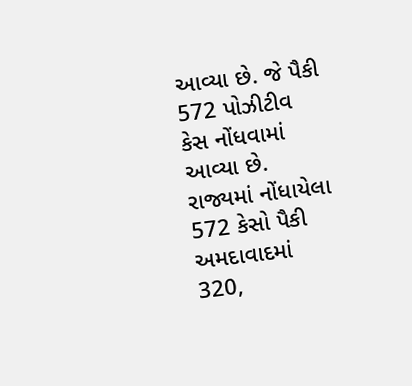આવ્યા છે. જે પૈકી 572 પોઝીટીવ કેસ નોંધવામાં આવ્યા છે.
રાજ્યમાં નોંધાયેલા 572 કેસો પૈકી અમદાવાદમાં 320,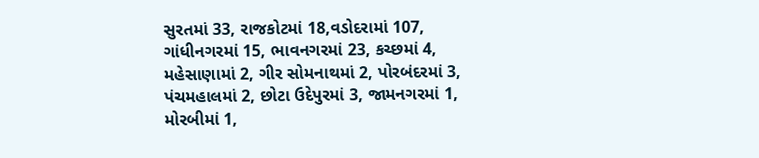સુરતમાં 33, રાજકોટમાં 18,વડોદરામાં 107, ગાંધીનગરમાં 15, ભાવનગરમાં 23, કચ્છમાં 4, મહેસાણામાં 2, ગીર સોમનાથમાં 2, પોરબંદરમાં 3, પંચમહાલમાં 2, છોટા ઉદેપુરમાં 3, જામનગરમાં 1, મોરબીમાં 1,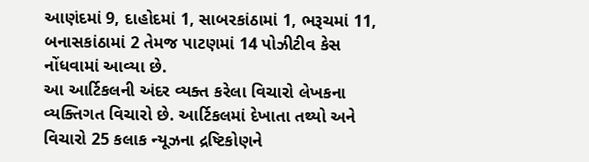આણંદમાં 9, દાહોદમાં 1, સાબરકાંઠામાં 1, ભરૂચમાં 11, બનાસકાંઠામાં 2 તેમજ પાટણમાં 14 પોઝીટીવ કેસ નોંધવામાં આવ્યા છે.
આ આર્ટિકલની અંદર વ્યક્ત કરેલા વિચારો લેખકના વ્યક્તિગત વિચારો છે. આર્ટિકલમાં દેખાતા તથ્યો અને વિચારો 25 કલાક ન્યૂઝના દ્રષ્ટિકોણને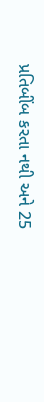પ્રતિબીંબ કરતા નથી અને 25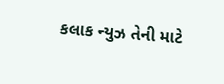કલાક ન્યુઝ તેની માટે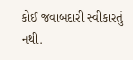કોઈ જવાબદારી સ્વીકારતું નથી.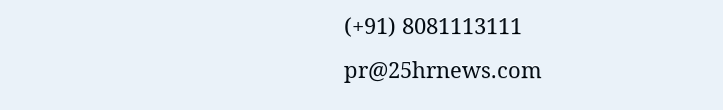(+91) 8081113111
pr@25hrnews.com